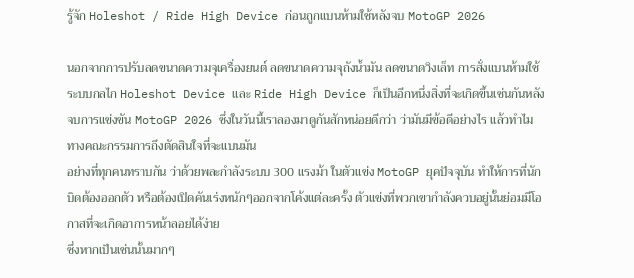รู้จัก Holeshot / Ride High Device ก่อนถูกแบนห้ามใช้หลังจบ MotoGP 2026

นอกจากการปรับลดขนาดความจุเครื่องยนต์ ลดขนาดความจุถังน้ำมัน ลดขนาดวิงเล็ท การสั่งแบนห้ามใช้ระบบกลไก Holeshot Device และ Ride High Device ก็เป็นอีกหนึ่งสิ่งที่จะเกิดขึ้นเช่นกันหลังจบการแข่งขัน MotoGP 2026 ซึ่งในวันนี้เราลองมาดูกันสักหน่อยดีกว่า ว่ามันมีข้อดีอย่างไร แล้วทำไมทางคณะกรรมการถึงตัดสินใจที่จะแบนมัน
อย่างที่ทุกคนทราบกัน ว่าด้วยพละกำลังระบบ 300 แรงม้า ในตัวแข่ง MotoGP ยุคปัจจุบัน ทำให้การที่นักบิดต้องออกตัว หรือต้องเปิดคันเร่งหนักๆออกจากโค้งแต่ละครั้ง ตัวแข่งที่พวกเขากำลังควบอยู่นั้นย่อมมีโอกาสที่จะเกิดอาการหน้าลอยได้ง่าย
ซึ่งหากเป็นเช่นนั้นมากๆ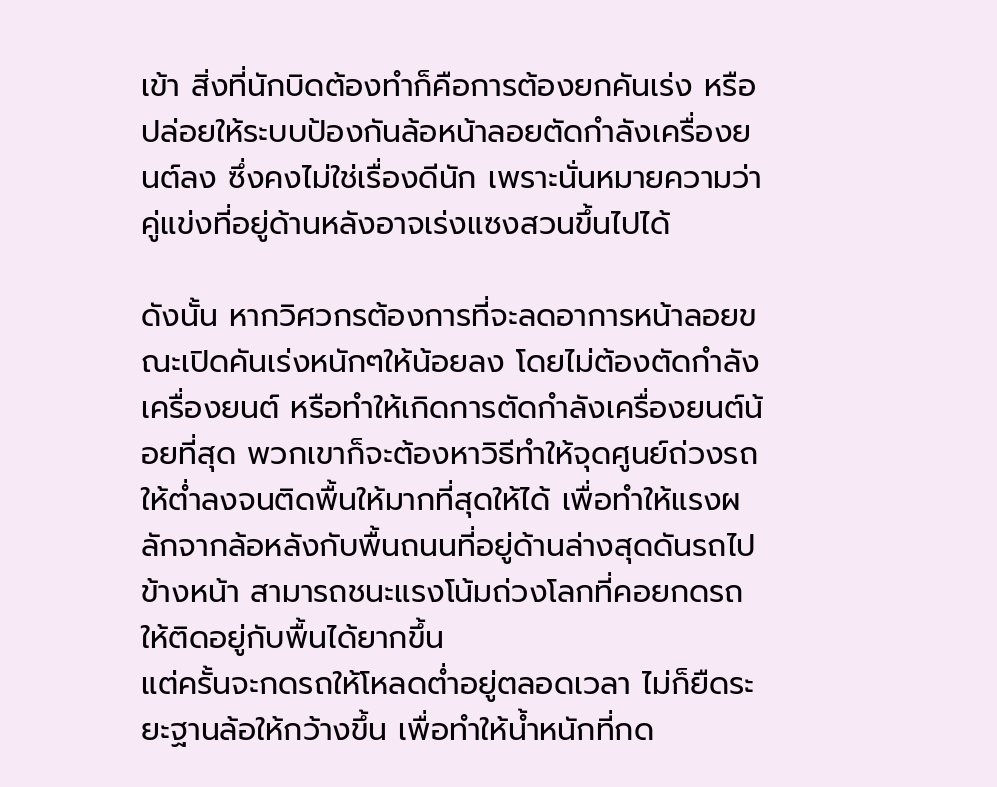เข้า สิ่งที่นักบิดต้องทำก็คือการต้องยกคันเร่ง หรือปล่อยให้ระบบป้องกันล้อหน้าลอยตัดกำลังเครื่องยนต์ลง ซึ่งคงไม่ใช่เรื่องดีนัก เพราะนั่นหมายความว่าคู่แข่งที่อยู่ด้านหลังอาจเร่งแซงสวนขึ้นไปได้

ดังนั้น หากวิศวกรต้องการที่จะลดอาการหน้าลอยขณะเปิดคันเร่งหนักๆให้น้อยลง โดยไม่ต้องตัดกำลังเครื่องยนต์ หรือทำให้เกิดการตัดกำลังเครื่องยนต์น้อยที่สุด พวกเขาก็จะต้องหาวิธีทำให้จุดศูนย์ถ่วงรถให้ต่ำลงจนติดพื้นให้มากที่สุดให้ได้ เพื่อทำให้แรงผลักจากล้อหลังกับพื้นถนนที่อยู่ด้านล่างสุดดันรถไปข้างหน้า สามารถชนะแรงโน้มถ่วงโลกที่คอยกดรถให้ติดอยู่กับพื้นได้ยากขึ้น
แต่ครั้นจะกดรถให้โหลดต่ำอยู่ตลอดเวลา ไม่ก็ยืดระยะฐานล้อให้กว้างขึ้น เพื่อทำให้น้ำหนักที่กด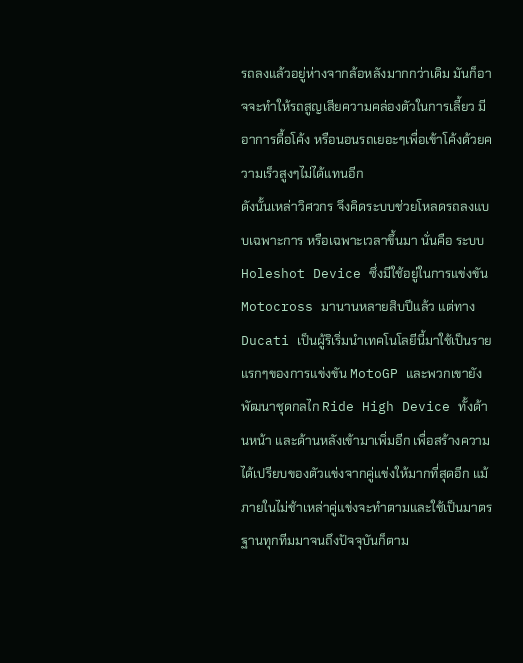รถลงแล้วอยู่ห่างจากล้อหลังมากกว่าเดิม มันก็อาจจะทำให้รถสูญเสียความคล่องตัวในการเลี้ยว มีอาการดื้อโค้ง หรือนอนรถเยอะๆเพื่อเข้าโค้งด้วยความเร็วสูงๆไม่ได้แทนอีก
ดังนั้นเหล่าวิศวกร จึงคิดระบบช่วยโหลดรถลงแบบเฉพาะการ หรือเฉพาะเวลาขึ้นมา นั่นคือ ระบบ Holeshot Device ซึ่งมีใช้อยู่ในการแข่งขัน Motocross มานานหลายสิบปีแล้ว แต่ทาง Ducati เป็นผู้ริเริ่มนำเทคโนโลยีนี้มาใช้เป็นรายแรกๆของการแข่งขัน MotoGP และพวกเขายังพัฒนาชุดกลไก Ride High Device ทั้งด้านหน้า และด้านหลังเข้ามาเพิ่มอีก เพื่อสร้างความได้เปรียบของตัวแข่งจากคู่แข่งให้มากที่สุดอีก แม้ภายในไม่ช้าเหล่าคู่แข่งจะทำตามและใช้เป็นมาตรฐานทุกทีมมาจนถึงปัจจุบันก็ตาม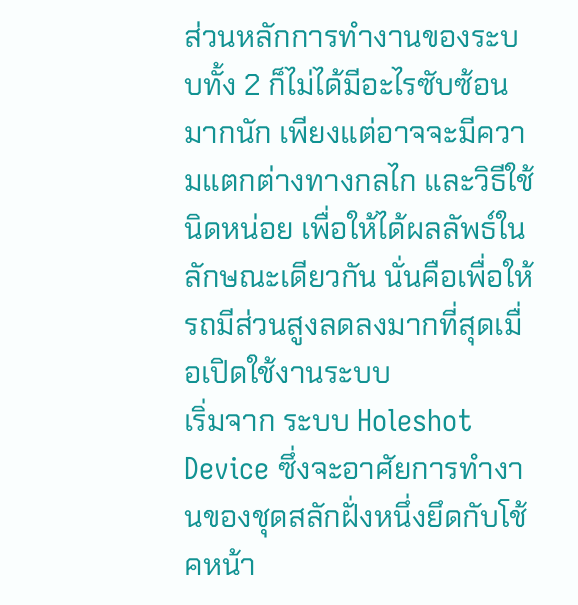ส่วนหลักการทำงานของระบบทั้ง 2 ก็ไม่ได้มีอะไรซับซ้อนมากนัก เพียงแต่อาจจะมีความแตกต่างทางกลไก และวิธีใช้นิดหน่อย เพื่อให้ได้ผลลัพธ์ในลักษณะเดียวกัน นั่นคือเพื่อให้รถมีส่วนสูงลดลงมากที่สุดเมื่อเปิดใช้งานระบบ
เริ่มจาก ระบบ Holeshot Device ซึ่งจะอาศัยการทำงานของชุดสลักฝั่งหนึ่งยึดกับโช้คหน้า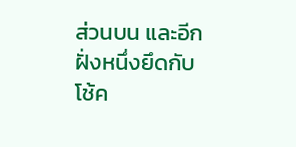ส่วนบน และอีกฝั่งหนึ่งยึดกับโช้ค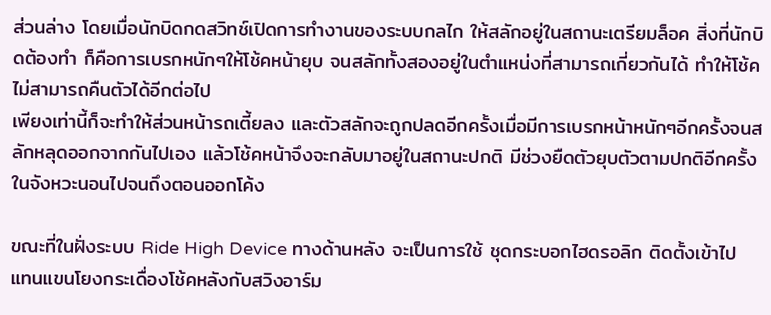ส่วนล่าง โดยเมื่อนักบิดกดสวิทช์เปิดการทำงานของระบบกลไก ให้สลักอยู่ในสถานะเตรียมล็อค สิ่งที่นักบิดต้องทำ ก็คือการเบรกหนักๆให้โช้คหน้ายุบ จนสลักทั้งสองอยู่ในตำแหน่งที่สามารถเกี่ยวกันได้ ทำให้โช้คไม่สามารถคืนตัวได้อีกต่อไป
เพียงเท่านี้ก็จะทำให้ส่วนหน้ารถเตี้ยลง และตัวสลักจะถูกปลดอีกครั้งเมื่อมีการเบรกหน้าหนักๆอีกครั้งจนสลักหลุดออกจากกันไปเอง แล้วโช้คหน้าจึงจะกลับมาอยู่ในสถานะปกติ มีช่วงยืดตัวยุบตัวตามปกติอีกครั้งในจังหวะนอนไปจนถึงตอนออกโค้ง

ขณะที่ในฝั่งระบบ Ride High Device ทางด้านหลัง จะเป็นการใช้ ชุดกระบอกไฮดรอลิก ติดตั้งเข้าไปแทนแขนโยงกระเดื่องโช้คหลังกับสวิงอาร์ม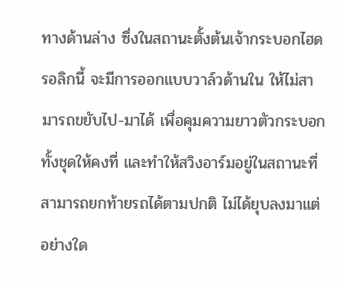ทางด้านล่าง ซึ่งในสถานะตั้งต้นเจ้ากระบอกไฮดรอลิกนี้ จะมีการออกแบบวาล์วด้านใน ให้ไม่สามารถขยับไป-มาได้ เพื่อคุมความยาวตัวกระบอกทั้งชุดให้คงที่ และทำให้สวิงอาร์มอยู่ในสถานะที่สามารถยกท้ายรถได้ตามปกติ ไม่ได้ยุบลงมาแต่อย่างใด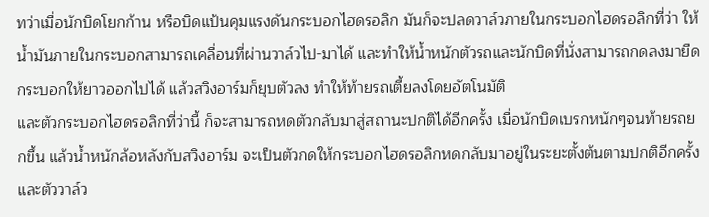ทว่าเมื่อนักบิดโยกก้าน หรือบิดแป้นคุมแรงดันกระบอกไฮดรอลิก มันก็จะปลดวาล์วภายในกระบอกไฮดรอลิกที่ว่า ให้น้ำมันภายในกระบอกสามารถเคลื่อนที่ผ่านวาล์วไป-มาได้ และทำให้น้ำหนักตัวรถและนักบิดที่นั่งสามารถกดลงมายืดกระบอกให้ยาวออกไปได้ แล้วสวิงอาร์มก็ยุบตัวลง ทำให้ท้ายรถเตี้ยลงโดยอัตโนมัติ
และตัวกระบอกไฮดรอลิกที่ว่านี้ ก็จะสามารถหดตัวกลับมาสู่สถานะปกติได้อีกครั้ง เมื่อนักบิดเบรกหนักๆจนท้ายรถยกขึ้น แล้วน้ำหนักล้อหลังกับสวิงอาร์ม จะเป็นตัวกดให้กระบอกไฮดรอลิกหดกลับมาอยู่ในระยะตั้งต้นตามปกติอีกครั้ง และตัววาล์ว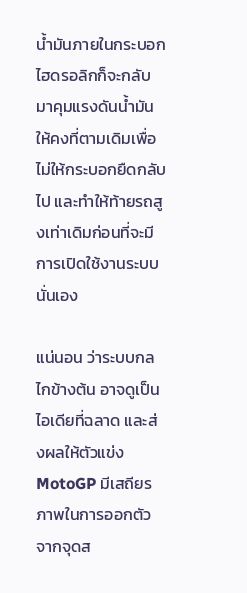น้ำมันภายในกระบอกไฮดรอลิกก็จะกลับมาคุมแรงดันน้ำมันให้คงที่ตามเดิมเพื่อไม่ให้กระบอกยืดกลับไป และทำให้ท้ายรถสูงเท่าเดิมก่อนที่จะมีการเปิดใช้งานระบบนั่นเอง

แน่นอน ว่าระบบกลไกข้างต้น อาจดูเป็นไอเดียที่ฉลาด และส่งผลให้ตัวแข่ง MotoGP มีเสถียรภาพในการออกตัวจากจุดส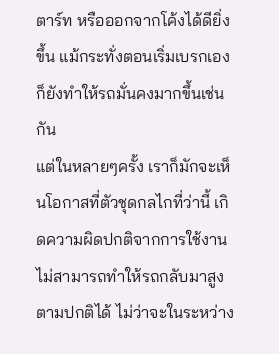ตาร์ท หรือออกจากโค้งได้ดียิ่งขึ้น แม้กระทั่งตอนเริ่มเบรกเอง ก็ยังทำให้รถมั่นคงมากขึ้นเช่นกัน
แต่ในหลายๆครั้ง เราก็มักจะเห็นโอกาสที่ตัวชุดกลไกที่ว่านี้ เกิดความผิดปกติจากการใช้งาน ไม่สามารถทำให้รถกลับมาสูงตามปกติได้ ไม่ว่าจะในระหว่าง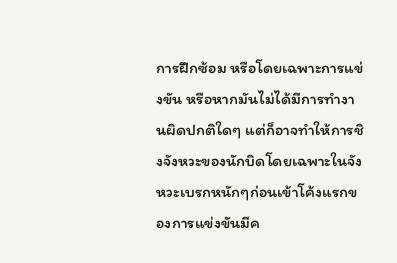การฝึกซ้อม หรือโดยเฉพาะการแข่งขัน หรือหากมันไม่ได้มีการทำงานผิดปกติใดๆ แต่ก็อาจทำให้การชิงจังหวะของนักบิดโดยเฉพาะในจังหวะเบรกหนักๆก่อนเข้าโค้งแรกของการแข่งขันมีค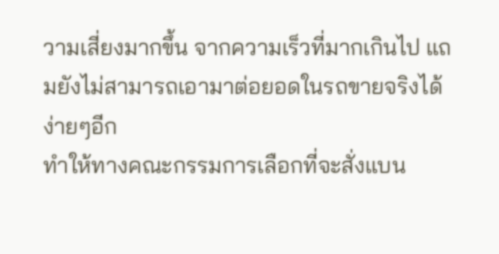วามเสี่ยงมากขึ้น จากความเร็วที่มากเกินไป แถมยังไม่สามารถเอามาต่อยอดในรถขายจริงได้ง่ายๆอีก
ทำให้ทางคณะกรรมการเลือกที่จะสั่งแบน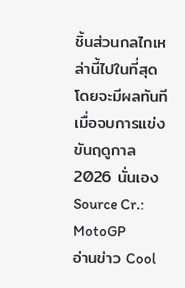ชิ้นส่วนกลไกเหล่านี้ไปในที่สุด โดยจะมีผลทันทีเมื่อจบการแข่งขันฤดูกาล 2026 นั่นเอง
Source Cr.: MotoGP
อ่านข่าว Cool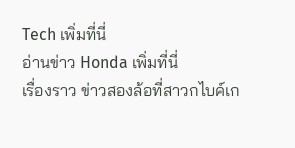Tech เพิ่มที่นี่
อ่านข่าว Honda เพิ่มที่นี่
เรื่องราว ข่าวสองล้อที่สาวกไบค์เก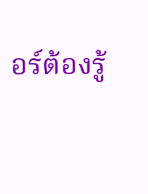อร์ต้องรู้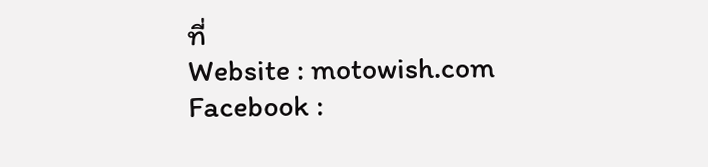ที่
Website : motowish.com
Facebook :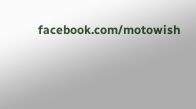facebook.com/motowish